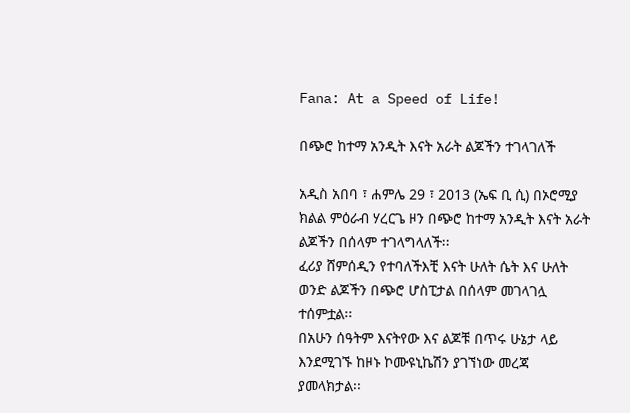Fana: At a Speed of Life!

በጭሮ ከተማ አንዲት እናት አራት ልጆችን ተገላገለች

አዲስ አበባ ፣ ሐምሌ 29 ፣ 2013 (ኤፍ ቢ ሲ) በኦሮሚያ ክልል ምዕራብ ሃረርጌ ዞን በጭሮ ከተማ አንዲት እናት አራት ልጆችን በሰላም ተገላግላለች፡፡
ፈሪያ ሸምሰዲን የተባለችእቺ እናት ሁለት ሴት እና ሁለት ወንድ ልጆችን በጭሮ ሆስፒታል በሰላም መገላገሏ ተሰምቷል፡፡
በአሁን ሰዓትም እናትየው እና ልጆቹ በጥሩ ሁኔታ ላይ እንደሚገኙ ከዞኑ ኮሙዩኒኬሽን ያገኘነው መረጃ ያመላክታል፡፡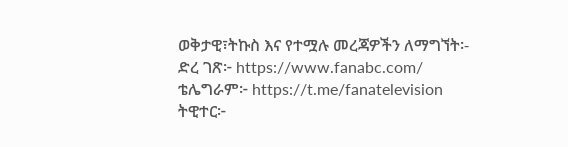ወቅታዊ፣ትኩስ እና የተሟሉ መረጃዎችን ለማግኘት፡-
ድረ ገጽ፦ https://www.fanabc.com/
ቴሌግራም፦ https://t.me/fanatelevision
ትዊተር፦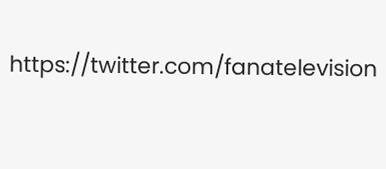https://twitter.com/fanatelevision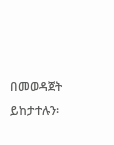በመወዳጀት ይከታተሉን፡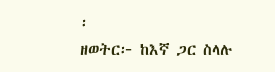፡
ዘወትር፦ ከእኛ ጋር ስላሉ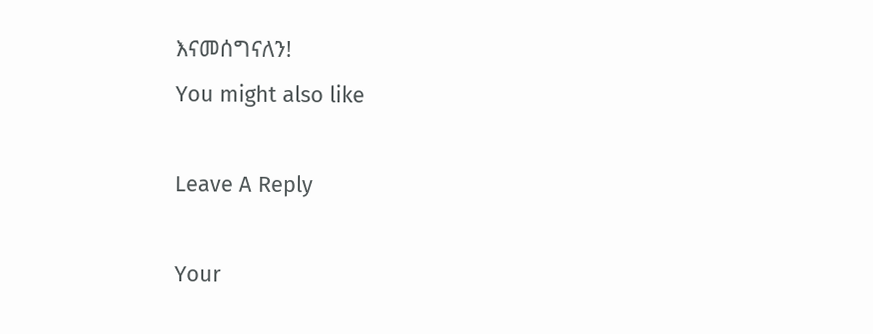እናመሰግናለን!
You might also like

Leave A Reply

Your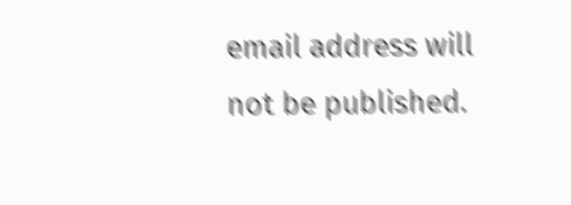email address will not be published.